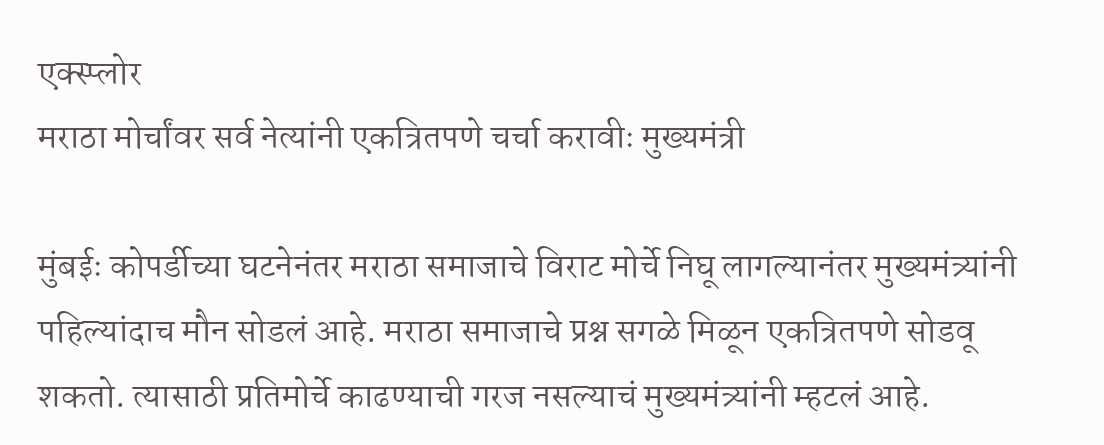एक्स्प्लोर
मराठा मोर्चांवर सर्व नेत्यांनी एकत्रितपणे चर्चा करावीः मुख्यमंत्री

मुंबईः कोपर्डीच्या घटनेनंतर मराठा समाजाचे विराट मोर्चे निघू लागल्यानंतर मुख्यमंत्र्यांनी पहिल्यांदाच मौन सोडलं आहे. मराठा समाजाचे प्रश्न सगळे मिळून एकत्रितपणे सोडवू शकतो. त्यासाठी प्रतिमोर्चे काढण्याची गरज नसल्याचं मुख्यमंत्र्यांनी म्हटलं आहे.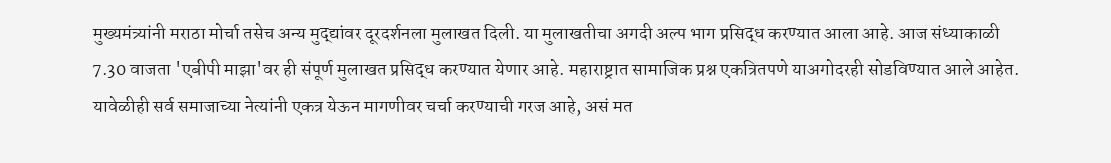मुख्यमंत्र्यांनी मराठा मोर्चा तसेच अन्य मुद्द्यांवर दूरदर्शनला मुलाखत दिली. या मुलाखतीचा अगदी अल्प भाग प्रसिद्ध करण्यात आला आहे. आज संध्याकाळी 7.30 वाजता 'एबीपी माझा'वर ही संपूर्ण मुलाखत प्रसिद्ध करण्यात येणार आहे. महाराष्ट्रात सामाजिक प्रश्न एकत्रितपणे याअगोदरही सोडविण्यात आले आहेत. यावेळीही सर्व समाजाच्या नेत्यांनी एकत्र येऊन मागणीवर चर्चा करण्याची गरज आहे, असं मत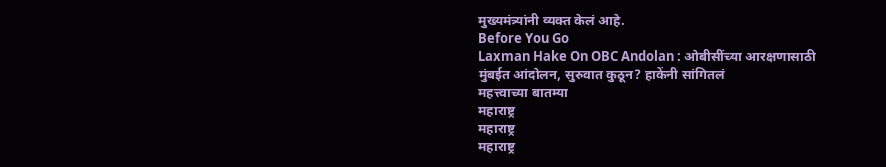मुख्यमंत्र्यांनी व्यक्त केलं आहे.
Before You Go
Laxman Hake On OBC Andolan : ओबीसींच्या आरक्षणासाठी मुंबईत आंदोलन, सुरुवात कुठून? हाकेंनी सांगितलं
महत्त्वाच्या बातम्या
महाराष्ट्र
महाराष्ट्र
महाराष्ट्र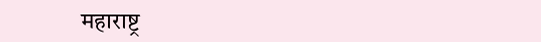महाराष्ट्र